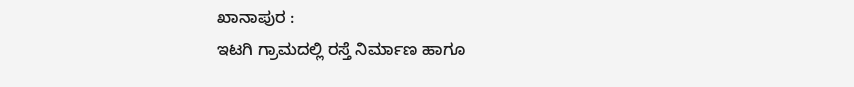ಖಾನಾಪುರ :
ಇಟಗಿ ಗ್ರಾಮದಲ್ಲಿ ರಸ್ತೆ ನಿರ್ಮಾಣ ಹಾಗೂ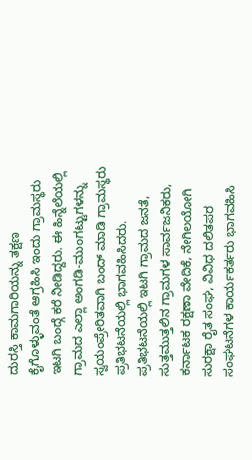ದುರಸ್ತಿ ಕಾಮಗಾರಿಯನ್ನು ತಕ್ಷಣ ಕೈಗೊಳ್ಳುವಂತೆ ಆಗ್ರಹಿಸಿ ಇಂದು ಗ್ರಾಮಸ್ಥರು ಇಟಗಿ ಬಂದ್ಗೆ ಕರೆ ನೀಡಿದ್ದರು. ಈ ಹಿನ್ನೆಲೆಯಲ್ಲಿ ಗ್ರಾಮದ ಎಲ್ಲಾ ಅಂಗಡಿ-ಮುಂಗಟ್ಟುಗಳನ್ನು ಸ್ವಯಂಪ್ರೇರಿತವಾಗಿ ಬಂದ್ ಮಾಡಿ ಗ್ರಾಮಸ್ಥರು ಪ್ರತಿಭಟನೆಯಲ್ಲಿ ಭಾಗವಹಿಸಿದರು.
ಪ್ರತಿಭಟನೆಯಲ್ಲಿ ಇಟಗಿ ಗ್ರಾಮದ ಜನತೆ, ಸುತ್ತಮುತ್ತಲಿನ ಗ್ರಾಮಗಳ ಸಾರ್ವಜನಿಕರು, ಕರ್ನಾಟಕ ರಕ್ಷಣಾ ವೇದಿಕೆ, ನೇಗಿಲಯೋಗಿ ಸುರಕ್ಷಾ ರೈತ ಸಂಘ, ವಿವಿಧ ದಲಿತಪರ ಸಂಘಟನೆಗಳ ಕಾರ್ಯಕರ್ತರು ಭಾಗವಹಿಸಿ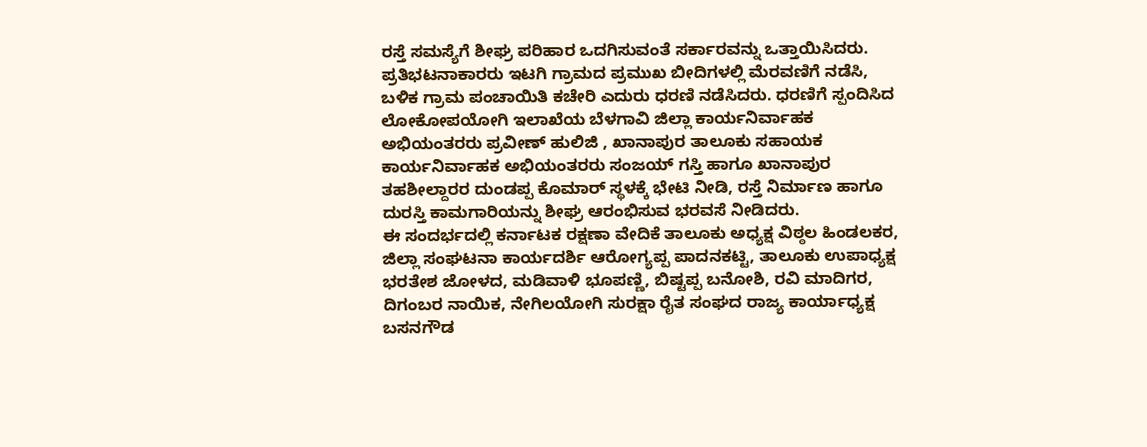ರಸ್ತೆ ಸಮಸ್ಯೆಗೆ ಶೀಘ್ರ ಪರಿಹಾರ ಒದಗಿಸುವಂತೆ ಸರ್ಕಾರವನ್ನು ಒತ್ತಾಯಿಸಿದರು.
ಪ್ರತಿಭಟನಾಕಾರರು ಇಟಗಿ ಗ್ರಾಮದ ಪ್ರಮುಖ ಬೀದಿಗಳಲ್ಲಿ ಮೆರವಣಿಗೆ ನಡೆಸಿ, ಬಳಿಕ ಗ್ರಾಮ ಪಂಚಾಯಿತಿ ಕಚೇರಿ ಎದುರು ಧರಣಿ ನಡೆಸಿದರು. ಧರಣಿಗೆ ಸ್ಪಂದಿಸಿದ ಲೋಕೋಪಯೋಗಿ ಇಲಾಖೆಯ ಬೆಳಗಾವಿ ಜಿಲ್ಲಾ ಕಾರ್ಯನಿರ್ವಾಹಕ ಅಭಿಯಂತರರು ಪ್ರವೀಣ್ ಹುಲಿಜಿ , ಖಾನಾಪುರ ತಾಲೂಕು ಸಹಾಯಕ ಕಾರ್ಯನಿರ್ವಾಹಕ ಅಭಿಯಂತರರು ಸಂಜಯ್ ಗಸ್ತಿ ಹಾಗೂ ಖಾನಾಪುರ ತಹಶೀಲ್ದಾರರ ದುಂಡಪ್ಪ ಕೊಮಾರ್ ಸ್ಥಳಕ್ಕೆ ಭೇಟಿ ನೀಡಿ, ರಸ್ತೆ ನಿರ್ಮಾಣ ಹಾಗೂ ದುರಸ್ತಿ ಕಾಮಗಾರಿಯನ್ನು ಶೀಘ್ರ ಆರಂಭಿಸುವ ಭರವಸೆ ನೀಡಿದರು.
ಈ ಸಂದರ್ಭದಲ್ಲಿ ಕರ್ನಾಟಕ ರಕ್ಷಣಾ ವೇದಿಕೆ ತಾಲೂಕು ಅಧ್ಯಕ್ಷ ವಿಠ್ಠಲ ಹಿಂಡಲಕರ, ಜಿಲ್ಲಾ ಸಂಘಟನಾ ಕಾರ್ಯದರ್ಶಿ ಆರೋಗ್ಯಪ್ಪ ಪಾದನಕಟ್ಟಿ, ತಾಲೂಕು ಉಪಾಧ್ಯಕ್ಷ ಭರತೇಶ ಜೋಳದ, ಮಡಿವಾಳಿ ಭೂಪಣ್ಣಿ, ಬಿಷ್ಟಪ್ಪ ಬನೋಶಿ, ರವಿ ಮಾದಿಗರ, ದಿಗಂಬರ ನಾಯಿಕ, ನೇಗಿಲಯೋಗಿ ಸುರಕ್ಷಾ ರೈತ ಸಂಘದ ರಾಜ್ಯ ಕಾರ್ಯಾಧ್ಯಕ್ಷ ಬಸನಗೌಡ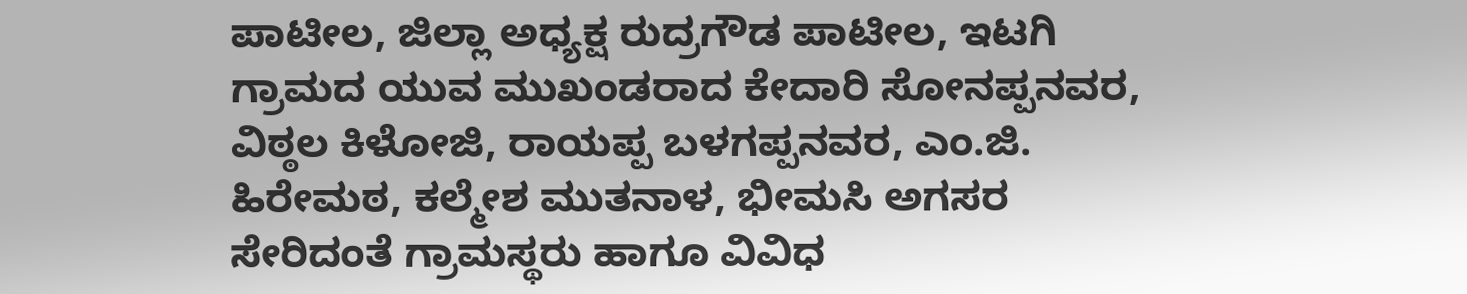ಪಾಟೀಲ, ಜಿಲ್ಲಾ ಅಧ್ಯಕ್ಷ ರುದ್ರಗೌಡ ಪಾಟೀಲ, ಇಟಗಿ ಗ್ರಾಮದ ಯುವ ಮುಖಂಡರಾದ ಕೇದಾರಿ ಸೋನಪ್ಪನವರ, ವಿಠ್ಠಲ ಕಿಳೋಜಿ, ರಾಯಪ್ಪ ಬಳಗಪ್ಪನವರ, ಎಂ.ಜಿ. ಹಿರೇಮಠ, ಕಲ್ಮೇಶ ಮುತನಾಳ, ಭೀಮಸಿ ಅಗಸರ ಸೇರಿದಂತೆ ಗ್ರಾಮಸ್ಥರು ಹಾಗೂ ವಿವಿಧ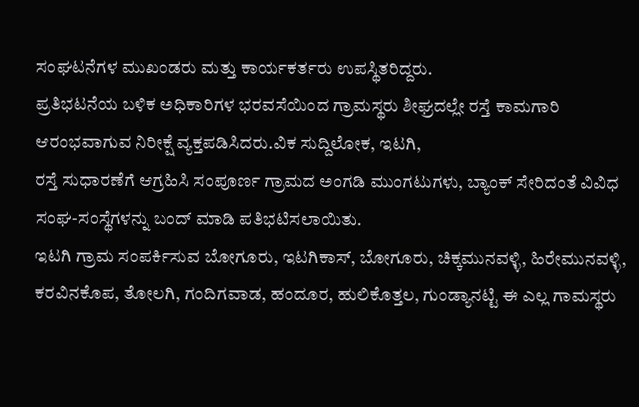ಸಂಘಟನೆಗಳ ಮುಖಂಡರು ಮತ್ತು ಕಾರ್ಯಕರ್ತರು ಉಪಸ್ಥಿತರಿದ್ದರು.
ಪ್ರತಿಭಟನೆಯ ಬಳಿಕ ಅಧಿಕಾರಿಗಳ ಭರವಸೆಯಿಂದ ಗ್ರಾಮಸ್ಥರು ಶೀಘ್ರದಲ್ಲೇ ರಸ್ತೆ ಕಾಮಗಾರಿ ಆರಂಭವಾಗುವ ನಿರೀಕ್ಷೆ ವ್ಯಕ್ತಪಡಿಸಿದರು.ವಿಕ ಸುದ್ದಿಲೋಕ, ಇಟಗಿ,
ರಸ್ತೆ ಸುಧಾರಣೆಗೆ ಆಗ್ರಹಿಸಿ ಸಂಪೂರ್ಣ ಗ್ರಾಮದ ಅಂಗಡಿ ಮುಂಗಟುಗಳು, ಬ್ಯಾಂಕ್ ಸೇರಿದಂತೆ ವಿವಿಧ ಸಂಘ-ಸಂಸ್ಥೆಗಳನ್ನು ಬಂದ್ ಮಾಡಿ ಪತಿಭಟಿಸಲಾಯಿತು.
ಇಟಗಿ ಗ್ರಾಮ ಸಂಪರ್ಕಿಸುವ ಬೋಗೂರು, ಇಟಗಿಕಾಸ್, ಬೋಗೂರು, ಚಿಕ್ಕಮುನವಳ್ಳಿ, ಹಿರೇಮುನವಳ್ಳಿ, ಕರವಿನಕೊಪ, ತೋಲಗಿ, ಗಂದಿಗವಾಡ, ಹಂದೂರ, ಹುಲಿಕೊತ್ತಲ, ಗುಂಡ್ಯಾನಟ್ಟಿ ಈ ಎಲ್ಲ ಗಾಮಸ್ಥರು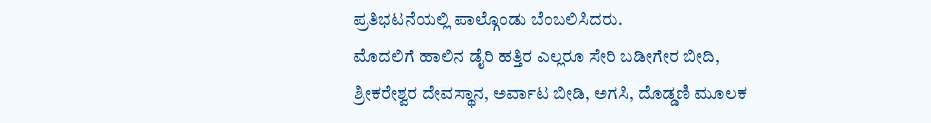ಪ್ರತಿಭಟನೆಯಲ್ಲಿ ಪಾಲ್ಗೊಂಡು ಬೆಂಬಲಿಸಿದರು.
ಮೊದಲಿಗೆ ಹಾಲಿನ ಡೈರಿ ಹತ್ತಿರ ಎಲ್ಲರೂ ಸೇರಿ ಬಡೀಗೇರ ಬೀದಿ, ಶ್ರೀಕರೇಶ್ವರ ದೇವಸ್ಥಾನ, ಅರ್ವಾಟ ಬೀಡಿ, ಅಗಸಿ, ದೊಡ್ಡಣಿ ಮೂಲಕ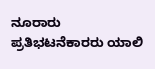ನೂರಾರು ಪ್ರತಿಭಟನೆಕಾರರು ಯಾಲಿ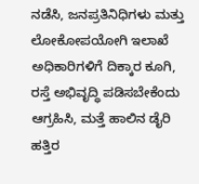ನಡೆಸಿ, ಜನಪ್ರತಿನಿಧಿಗಳು ಮತ್ತು ಲೋಕೋಪಯೋಗಿ ಇಲಾಖೆ ಅಧಿಕಾರಿಗಳಿಗೆ ದಿಕ್ಕಾರ ಕೂಗಿ, ರಸ್ತೆ ಅಭಿವೃದ್ಧಿ ಪಡಿಸಬೇಕೆಂದು ಆಗ್ರಹಿಸಿ, ಮತ್ತೆ ಹಾಲಿನ ಡೈರಿ ಹತ್ತಿರ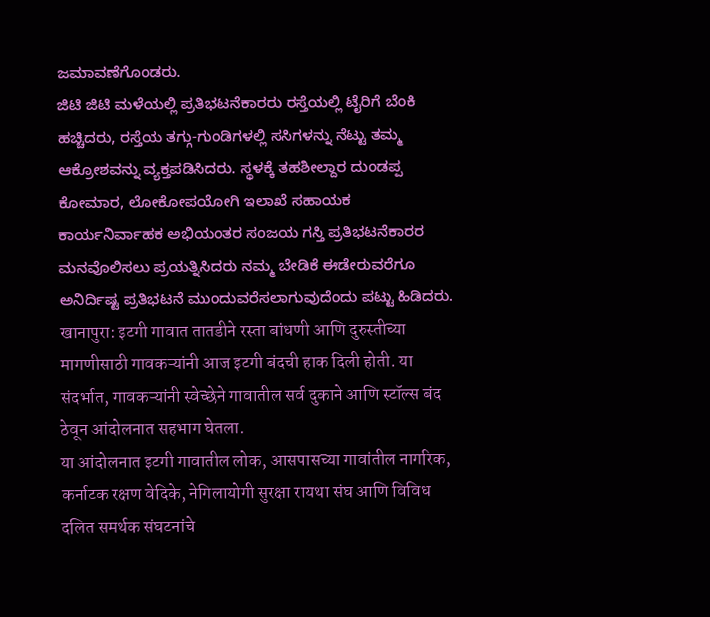ಜಮಾವಣೆಗೊಂಡರು.
ಜಿಟಿ ಜಿಟಿ ಮಳೆಯಲ್ಲಿ ಪ್ರತಿಭಟನೆಕಾರರು ರಸ್ತೆಯಲ್ಲಿ ಟೈರಿಗೆ ಬೆಂಕಿ ಹಚ್ಚಿದರು, ರಸ್ತೆಯ ತಗ್ಗು-ಗುಂಡಿಗಳಲ್ಲಿ ಸಸಿಗಳನ್ನು ನೆಟ್ಟು ತಮ್ಮ ಆಕ್ರೋಶವನ್ನು ವ್ಯಕ್ತಪಡಿಸಿದರು. ಸ್ಥಳಕ್ಕೆ ತಹಶೀಲ್ದಾರ ದುಂಡಪ್ಪ ಕೋಮಾರ, ಲೋಕೋಪಯೋಗಿ ಇಲಾಖೆ ಸಹಾಯಕ ಕಾರ್ಯನಿರ್ವಾಹಕ ಅಭಿಯಂತರ ಸಂಜಯ ಗಸ್ತಿ ಪ್ರತಿಭಟನೆಕಾರರ ಮನವೊಲಿಸಲು ಪ್ರಯತ್ನಿಸಿದರು ನಮ್ಮ ಬೇಡಿಕೆ ಈಡೇರುವರೆಗೂ ಅನಿರ್ದಿಷ್ಟ ಪ್ರತಿಭಟನೆ ಮುಂದುವರೆಸಲಾಗುವುದೆಂದು ಪಟ್ಟು ಹಿಡಿದರು.
खानापुरा: इटगी गावात तातडीने रस्ता बांधणी आणि दुरुस्तीच्या मागणीसाठी गावकऱ्यांनी आज इटगी बंदची हाक दिली होती. या संदर्भात, गावकऱ्यांनी स्वेच्छेने गावातील सर्व दुकाने आणि स्टॉल्स बंद ठेवून आंदोलनात सहभाग घेतला.
या आंदोलनात इटगी गावातील लोक, आसपासच्या गावांतील नागरिक, कर्नाटक रक्षण वेदिके, नेगिलायोगी सुरक्षा रायथा संघ आणि विविध दलित समर्थक संघटनांचे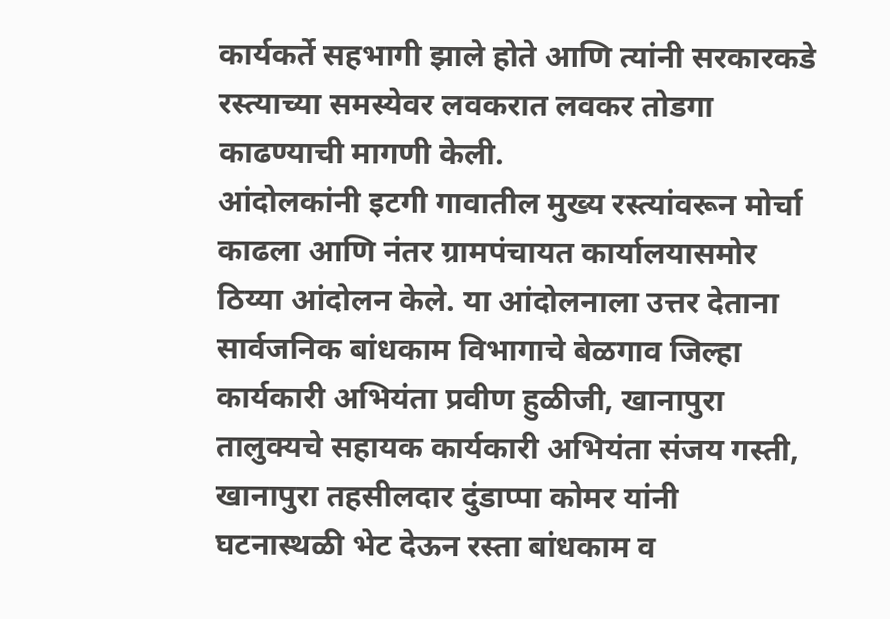कार्यकर्ते सहभागी झाले होते आणि त्यांनी सरकारकडे रस्त्याच्या समस्येवर लवकरात लवकर तोडगा काढण्याची मागणी केली.
आंदोलकांनी इटगी गावातील मुख्य रस्त्यांवरून मोर्चा काढला आणि नंतर ग्रामपंचायत कार्यालयासमोर ठिय्या आंदोलन केले. या आंदोलनाला उत्तर देताना सार्वजनिक बांधकाम विभागाचे बेळगाव जिल्हा कार्यकारी अभियंता प्रवीण हुळीजी, खानापुरा तालुक्यचे सहायक कार्यकारी अभियंता संजय गस्ती, खानापुरा तहसीलदार दुंडाप्पा कोमर यांनी घटनास्थळी भेट देऊन रस्ता बांधकाम व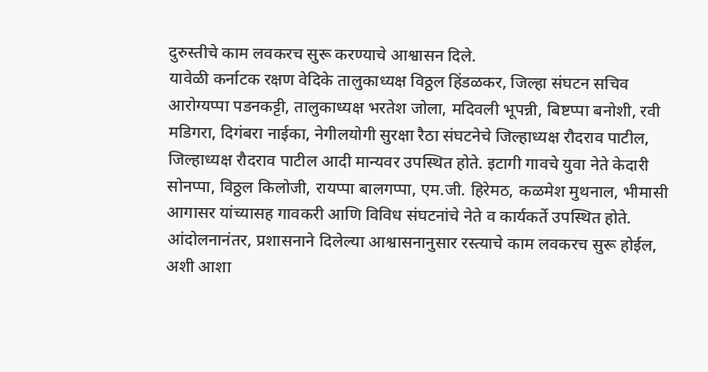दुरुस्तीचे काम लवकरच सुरू करण्याचे आश्वासन दिले.
यावेळी कर्नाटक रक्षण वेदिके तालुकाध्यक्ष विठ्ठल हिंडळकर, जिल्हा संघटन सचिव आरोग्यप्पा पडनकट्टी, तालुकाध्यक्ष भरतेश जोला, मदिवली भूपन्नी, बिष्टप्पा बनोशी, रवी मडिगरा, दिगंबरा नाईका, नेगीलयोगी सुरक्षा रैठा संघटनेचे जिल्हाध्यक्ष रौदराव पाटील, जिल्हाध्यक्ष रौदराव पाटील आदी मान्यवर उपस्थित होते. इटागी गावचे युवा नेते केदारी सोनप्पा, विठ्ठल किलोजी, रायप्पा बालगप्पा, एम.जी. हिरेमठ, कळमेश मुथनाल, भीमासी आगासर यांच्यासह गावकरी आणि विविध संघटनांचे नेते व कार्यकर्ते उपस्थित होते.
आंदोलनानंतर, प्रशासनाने दिलेल्या आश्वासनानुसार रस्त्याचे काम लवकरच सुरू होईल, अशी आशा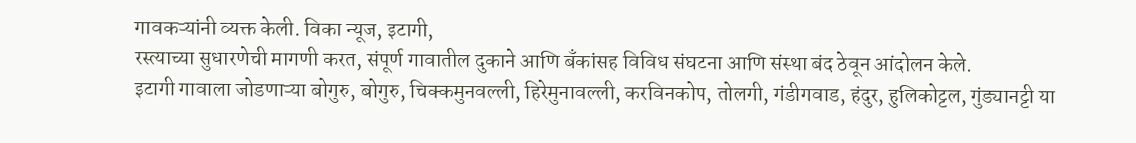गावकऱ्यांनी व्यक्त केली. विका न्यूज, इटागी,
रस्त्याच्या सुधारणेची मागणी करत, संपूर्ण गावातील दुकाने आणि बँकांसह विविध संघटना आणि संस्था बंद ठेवून आंदोलन केले.
इटागी गावाला जोडणाऱ्या बोगुरु, बोगुरु, चिक्कमुनवल्ली, हिरेमुनावल्ली, करविनकोप, तोलगी, गंडीगवाड, हंदुर, हुलिकोट्टल, गुंड्यानट्टी या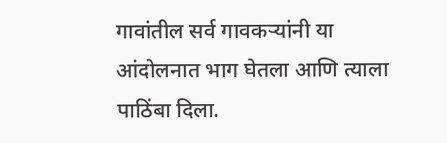गावांतील सर्व गावकऱ्यांनी या आंदोलनात भाग घेतला आणि त्याला पाठिंबा दिला.